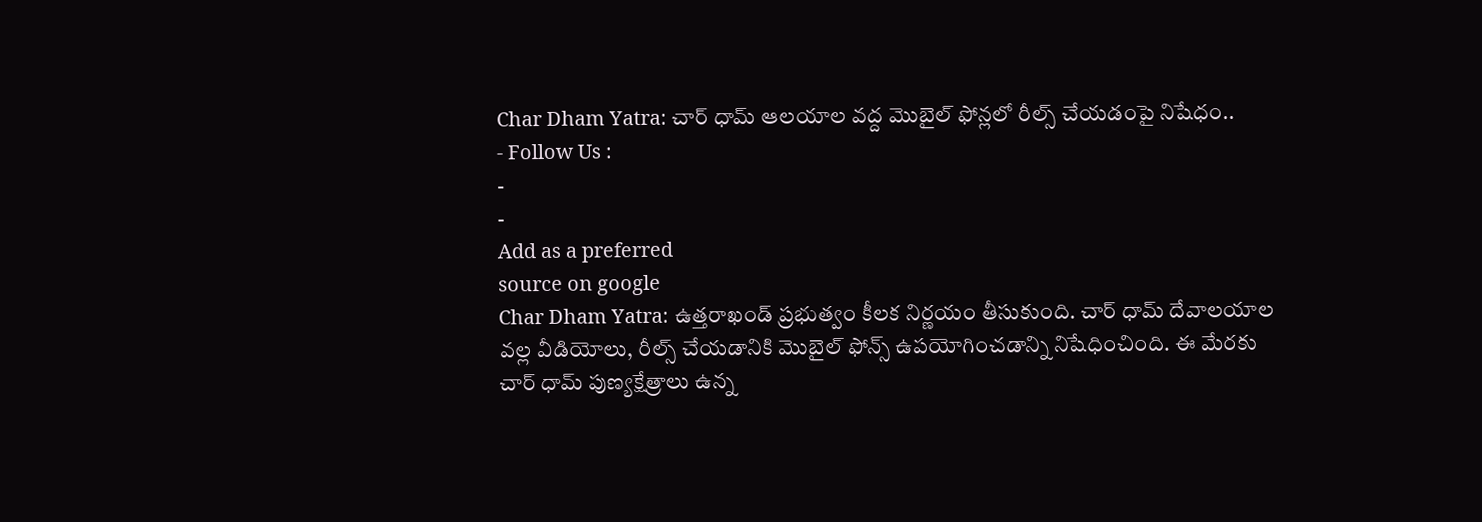Char Dham Yatra: చార్ ధామ్ ఆలయాల వద్ద మొబైల్ ఫోన్లలో రీల్స్ చేయడంపై నిషేధం..
- Follow Us :
-
-
Add as a preferred
source on google
Char Dham Yatra: ఉత్తరాఖండ్ ప్రభుత్వం కీలక నిర్ణయం తీసుకుంది. చార్ ధామ్ దేవాలయాల వల్ల వీడియోలు, రీల్స్ చేయడానికి మొబైల్ ఫోన్స్ ఉపయోగించడాన్ని నిషేధించింది. ఈ మేరకు చార్ ధామ్ పుణ్యక్షేత్రాలు ఉన్న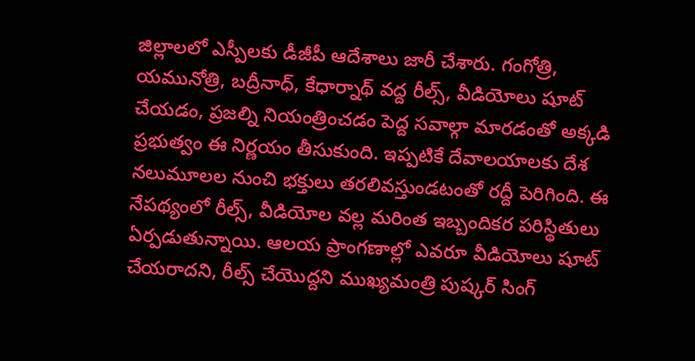జిల్లాలలో ఎస్పీలకు డీజీపీ ఆదేశాలు జారీ చేశారు. గంగోత్రి, యమునోత్రి, బద్రీనాధ్, కేధార్నాథ్ వద్ద రీల్స్, వీడియోలు షూట్ చేయడం, ప్రజల్ని నియంత్రించడం పెద్ద సవాల్గా మారడంతో అక్కడి ప్రభుత్వం ఈ నిర్ణయం తీసుకుంది. ఇప్పటికే దేవాలయాలకు దేశ నలుమూలల నుంచి భక్తులు తరలివస్తుండటంతో రద్దీ పెరిగింది. ఈ నేపథ్యంలో రీల్స్, వీడియోల వల్ల మరింత ఇబ్బందికర పరిస్థితులు ఏర్పడుతున్నాయి. ఆలయ ప్రాంగణాల్లో ఎవరూ వీడియోలు షూట్ చేయరాదని, రీల్స్ చేయొద్దని ముఖ్యమంత్రి పుష్కర్ సింగ్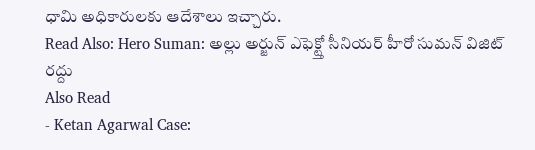ధామి అధికారులకు ఆదేశాలు ఇచ్చారు.
Read Also: Hero Suman: అల్లు అర్జున్ ఎఫెక్ట్తో సీనియర్ హీరో సుమన్ విజిట్ రద్దు
Also Read
- Ketan Agarwal Case: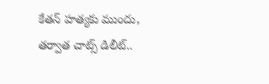కేతన్ హత్యకు ముందు, తర్వాత చాట్స్ డిలీట్..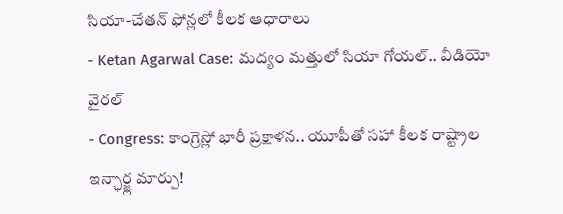సియా-చేతన్ ఫోన్లలో కీలక ఆధారాలు
- Ketan Agarwal Case: మద్యం మత్తులో సియా గోయల్.. వీడియో వైరల్
- Congress: కాంగ్రెస్లో భారీ ప్రక్షాళన.. యూపీతో సహా కీలక రాష్ట్రాల ఇన్ఛార్జ్ల మార్పు!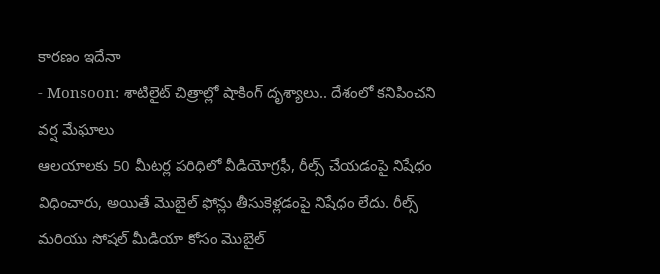కారణం ఇదేనా
- Monsoon: శాటిలైట్ చిత్రాల్లో షాకింగ్ దృశ్యాలు.. దేశంలో కనిపించని వర్ష మేఘాలు
ఆలయాలకు 50 మీటర్ల పరిధిలో వీడియోగ్రఫీ, రీల్స్ చేయడంపై నిషేధం విధించారు, అయితే మొబైల్ ఫోన్లు తీసుకెళ్లడంపై నిషేధం లేదు. రీల్స్ మరియు సోషల్ మీడియా కోసం మొబైల్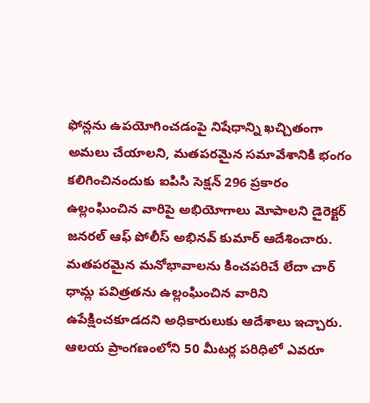ఫోన్లను ఉపయోగించడంపై నిషేధాన్ని ఖచ్చితంగా అమలు చేయాలని, మతపరమైన సమావేశానికి భంగం కలిగించినందుకు ఐపిసి సెక్షన్ 296 ప్రకారం ఉల్లంఘించిన వారిపై అభియోగాలు మోపాలని డైరెక్టర్ జనరల్ ఆఫ్ పోలీస్ అభినవ్ కుమార్ ఆదేశించారు. మతపరమైన మనోభావాలను కించపరిచే లేదా చార్ ధామ్ల పవిత్రతను ఉల్లంఘించిన వారిని ఉపేక్షించకూడదని అధికారులుకు ఆదేశాలు ఇచ్చారు.
ఆలయ ప్రాంగణంలోని 50 మీటర్ల పరిధిలో ఎవరూ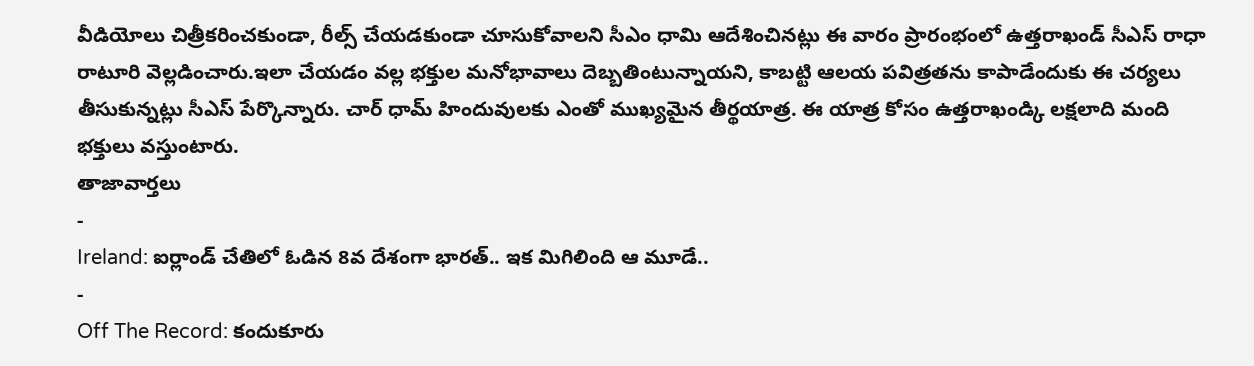వీడియోలు చిత్రీకరించకుండా, రీల్స్ చేయడకుండా చూసుకోవాలని సీఎం ధామి ఆదేశించినట్లు ఈ వారం ప్రారంభంలో ఉత్తరాఖండ్ సీఎస్ రాధా రాటూరి వెల్లడించారు.ఇలా చేయడం వల్ల భక్తుల మనోభావాలు దెబ్బతింటున్నాయని, కాబట్టి ఆలయ పవిత్రతను కాపాడేందుకు ఈ చర్యలు తీసుకున్నట్లు సీఎస్ పేర్కొన్నారు. చార్ ధామ్ హిందువులకు ఎంతో ముఖ్యమైన తీర్థయాత్ర. ఈ యాత్ర కోసం ఉత్తరాఖండ్కి లక్షలాది మంది భక్తులు వస్తుంటారు.
తాజావార్తలు
-
Ireland: ఐర్లాండ్ చేతిలో ఓడిన 8వ దేశంగా భారత్.. ఇక మిగిలింది ఆ మూడే..
-
Off The Record: కందుకూరు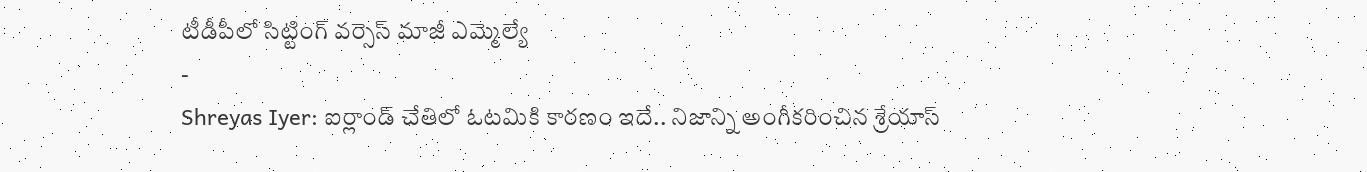టీడీపీలో సిట్టింగ్ వర్సెస్ మాజీ ఎమ్మెల్యే
-
Shreyas Iyer: ఐర్లాండ్ చేతిలో ఓటమికి కారణం ఇదే.. నిజాన్ని అంగీకరించిన శ్రేయాస్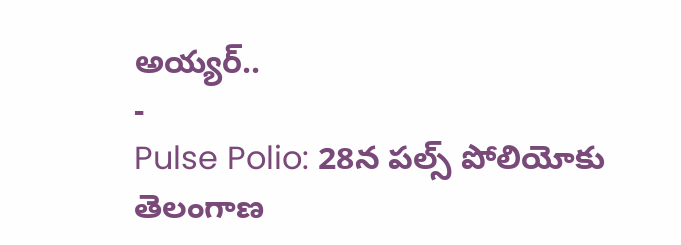అయ్యర్..
-
Pulse Polio: 28న పల్స్ పోలియోకు తెలంగాణ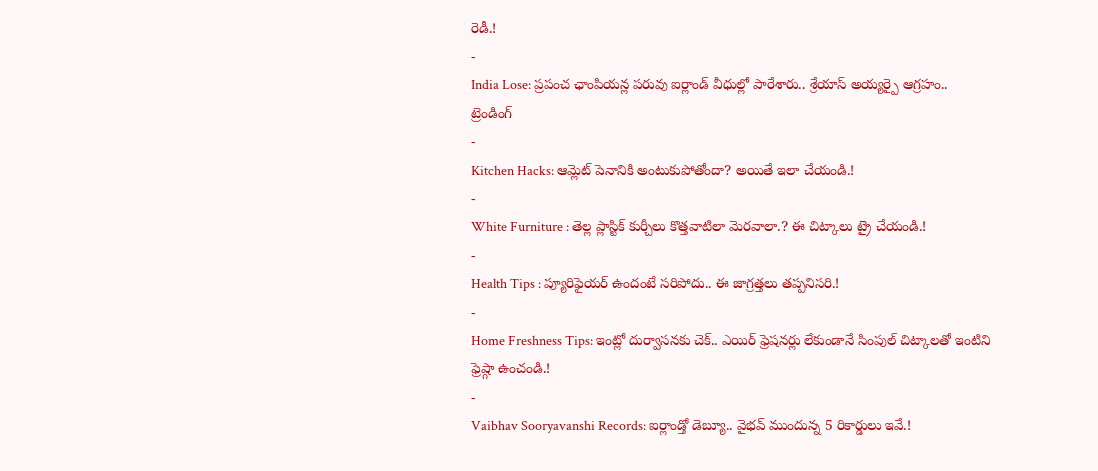రెడీ.!
-
India Lose: ప్రపంచ ఛాంపియన్ల పరువు ఐర్లాండ్ వీధుల్లో పారేశారు.. శ్రేయాస్ అయ్యర్పై ఆగ్రహం..
ట్రెండింగ్
-
Kitchen Hacks: ఆమ్లెట్ పెనానికి అంటుకుపోతోందా? అయితే ఇలా చేయండి.!
-
White Furniture : తెల్ల ప్లాస్టిక్ కుర్చీలు కొత్తవాటిలా మెరవాలా.? ఈ చిట్కాలు ట్రై చేయండి.!
-
Health Tips : ప్యూరిఫైయర్ ఉందంటే సరిపోదు.. ఈ జాగ్రత్తలు తప్పనిసరి.!
-
Home Freshness Tips: ఇంట్లో దుర్వాసనకు చెక్.. ఎయిర్ ఫ్రెషనర్లు లేకుండానే సింపుల్ చిట్కాలతో ఇంటిని ఫ్రెష్గా ఉంచండి.!
-
Vaibhav Sooryavanshi Records: ఐర్లాండ్తో డెబ్యూ.. వైభవ్ ముందున్న 5 రికార్డులు ఇవే.!